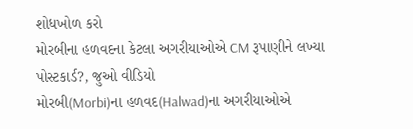શોધખોળ કરો
મોરબીના હળવદના કેટલા અગરીયાઓએ CM રૂપાણીને લખ્યા પોસ્ટકાર્ડ?, જુઓ વીડિયો
મોરબી(Morbi)ના હળવદ(Halwad)ના અગરીયાઓએ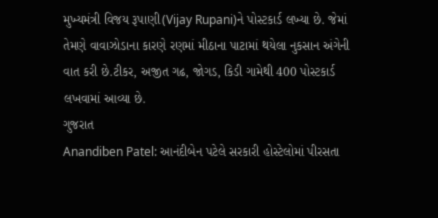મુખ્યમંત્રી વિજય રૂપાણી(Vijay Rupani)ને પોસ્ટકાર્ડ લખ્યા છે. જેમાં તેમણે વાવાઝોડાના કારણે રણમાં મીઠાના પાટામાં થયેલા નુકસાન અંગેની વાત કરી છે.ટીકર, અજીત ગઢ, જોગડ, કિડી ગામેથી 400 પોસ્ટકાર્ડ લખવામાં આવ્યા છે.
ગુજરાત
Anandiben Patel: આનંદીબેન પટેલે સરકારી હોસ્ટેલોમાં પીરસતા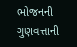ભોજનની ગુણવત્તાની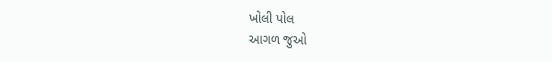ખોલી પોલ
આગળ જુઓ